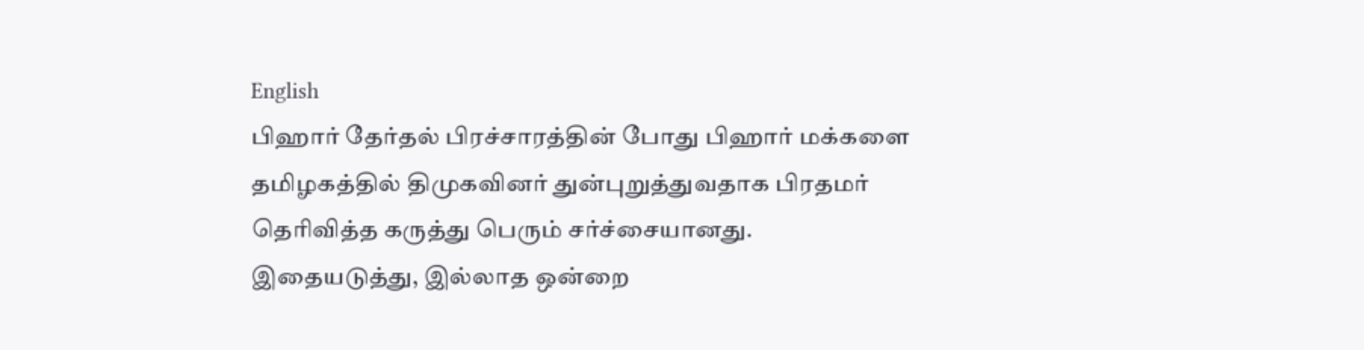English
பிஹார் தேர்தல் பிரச்சாரத்தின் போது பிஹார் மக்களை தமிழகத்தில் திமுகவினர் துன்புறுத்துவதாக பிரதமர் தெரிவித்த கருத்து பெரும் சர்ச்சையானது. இதையடுத்து, இல்லாத ஒன்றை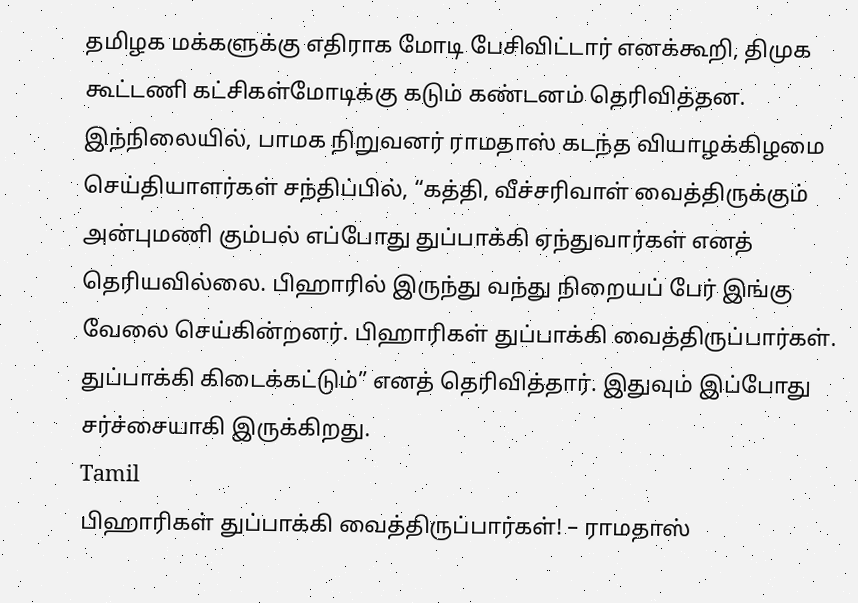தமிழக மக்களுக்கு எதிராக மோடி பேசிவிட்டார் எனக்கூறி, திமுக கூட்டணி கட்சிகள்மோடிக்கு கடும் கண்டனம் தெரிவித்தன. இந்நிலையில், பாமக நிறுவனர் ராமதாஸ் கடந்த வியாழக்கிழமை செய்தியாளர்கள் சந்திப்பில், “கத்தி, வீச்சரிவாள் வைத்திருக்கும் அன்புமணி கும்பல் எப்போது துப்பாக்கி ஏந்துவார்கள் எனத் தெரியவில்லை. பிஹாரில் இருந்து வந்து நிறையப் பேர் இங்கு வேலை செய்கின்றனர். பிஹாரிகள் துப்பாக்கி வைத்திருப்பார்கள். துப்பாக்கி கிடைக்கட்டும்” எனத் தெரிவித்தார். இதுவும் இப்போது சர்ச்சையாகி இருக்கிறது.
Tamil
பிஹாரிகள் துப்பாக்கி வைத்திருப்பார்கள்! – ராமதாஸ்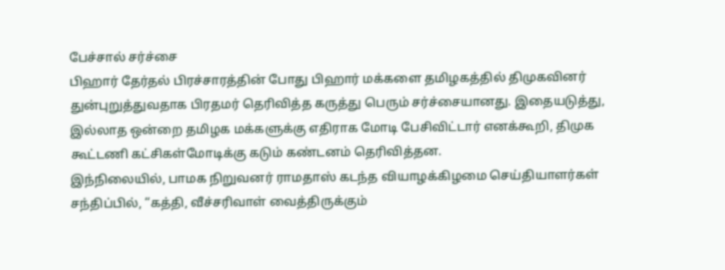பேச்சால் சர்ச்சை
பிஹார் தேர்தல் பிரச்சாரத்தின் போது பிஹார் மக்களை தமிழகத்தில் திமுகவினர் துன்புறுத்துவதாக பிரதமர் தெரிவித்த கருத்து பெரும் சர்ச்சையானது. இதையடுத்து, இல்லாத ஒன்றை தமிழக மக்களுக்கு எதிராக மோடி பேசிவிட்டார் எனக்கூறி, திமுக கூட்டணி கட்சிகள்மோடிக்கு கடும் கண்டனம் தெரிவித்தன.
இந்நிலையில், பாமக நிறுவனர் ராமதாஸ் கடந்த வியாழக்கிழமை செய்தியாளர்கள் சந்திப்பில், “கத்தி, வீச்சரிவாள் வைத்திருக்கும்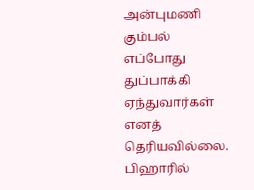அன்புமணி கும்பல் எப்போது துப்பாக்கி ஏந்துவார்கள் எனத் தெரியவில்லை. பிஹாரில்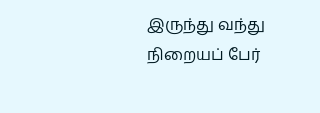இருந்து வந்து நிறையப் பேர்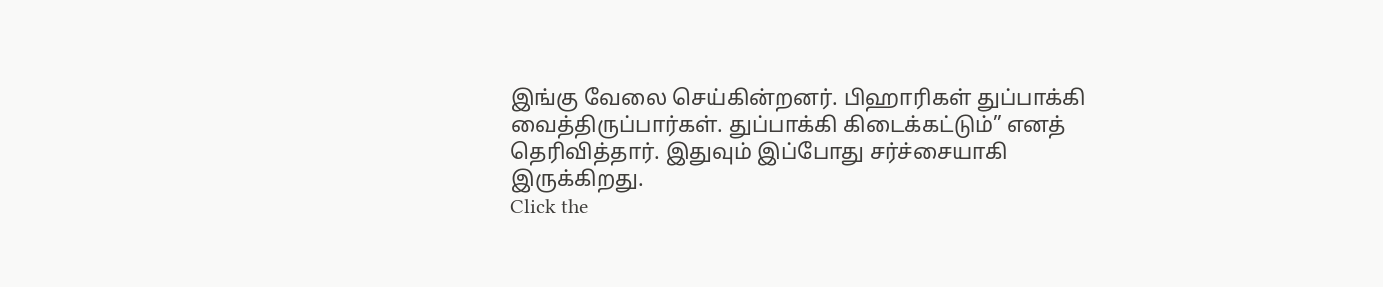இங்கு வேலை செய்கின்றனர். பிஹாரிகள் துப்பாக்கி வைத்திருப்பார்கள். துப்பாக்கி கிடைக்கட்டும்” எனத் தெரிவித்தார். இதுவும் இப்போது சர்ச்சையாகி இருக்கிறது.
Click the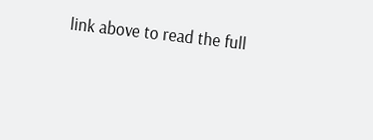link above to read the full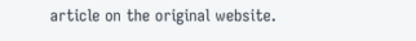article on the original website.